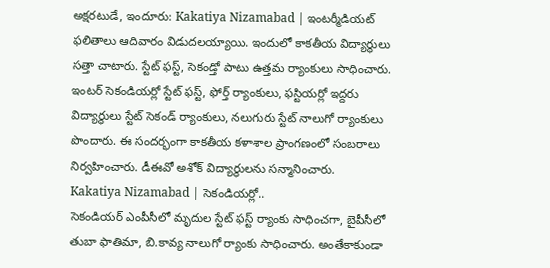అక్షరటుడే, ఇందూరు: Kakatiya Nizamabad | ఇంటర్మీడియట్ ఫలితాలు ఆదివారం విడుదలయ్యాయి. ఇందులో కాకతీయ విద్యార్థులు సత్తా చాటారు. స్టేట్ ఫస్ట్, సెకండ్తో పాటు ఉత్తమ ర్యాంకులు సాధించారు. ఇంటర్ సెకండియర్లో స్టేట్ ఫస్ట్, ఫోర్త్ ర్యాంకులు, ఫస్టియర్లో ఇద్దరు విద్యార్థులు స్టేట్ సెకండ్ ర్యాంకులు, నలుగురు స్టేట్ నాలుగో ర్యాంకులు పొందారు. ఈ సందర్భంగా కాకతీయ కళాశాల ప్రాంగణంలో సంబరాలు నిర్వహించారు. డీఈవో అశోక్ విద్యార్థులను సన్మానించారు.
Kakatiya Nizamabad | సెకండియర్లో..
సెకండియర్ ఎంపీసీలో మృదుల స్టేట్ ఫస్ట్ ర్యాంకు సాధించగా, బైపీసీలో తుబా ఫాతిమా, బి.కావ్య నాలుగో ర్యాంకు సాధించారు. అంతేకాకుండా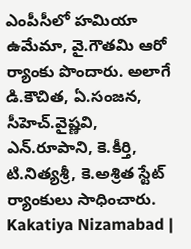ఎంపీసీలో హమియా ఉమేమా, వై.గౌతమి ఆరో ర్యాంకు పొందారు. అలాగే డి.కౌచిత, ఏ.సంజన, సీహెచ్.వైష్ణవి, ఎన్.రూపాని, కె.కీర్తి, టి.నిత్యశ్రీ, కె.అశ్రిత స్టేట్ ర్యాంకులు సాధించారు.
Kakatiya Nizamabad |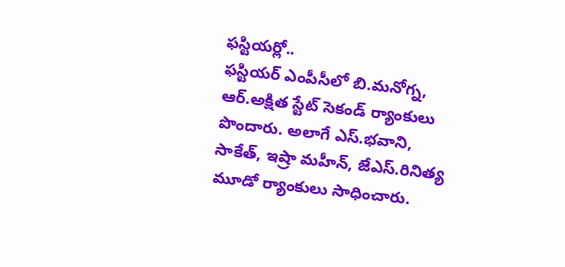ఫస్టియర్లో..
ఫస్టియర్ ఎంపీసీలో బి.మనోగ్న, ఆర్.అక్షిత స్టేట్ సెకండ్ ర్యాంకులు పొందారు. అలాగే ఎస్.భవాని, సాకేత్, ఇష్రా మహీన్, జేఎస్.రినిత్య మూడో ర్యాంకులు సాధించారు.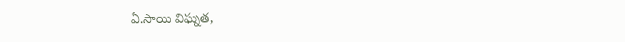ఏ.సాయి విఘ్నత,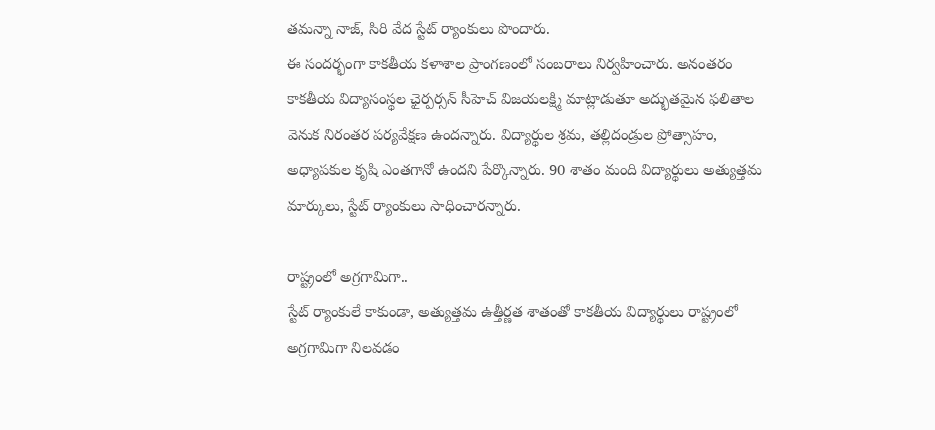తమన్నా నాజ్, సిరి వేద స్టేట్ ర్యాంకులు పొందారు.
ఈ సందర్భంగా కాకతీయ కళాశాల ప్రాంగణంలో సంబరాలు నిర్వహించారు. అనంతరం కాకతీయ విద్యాసంస్థల ఛైర్పర్సన్ సీహెచ్ విజయలక్ష్మి మాట్లాడుతూ అద్భుతమైన ఫలితాల వెనుక నిరంతర పర్యవేక్షణ ఉందన్నారు. విద్యార్థుల శ్రమ, తల్లిదండ్రుల ప్రోత్సాహం, అధ్యాపకుల కృషి ఎంతగానో ఉందని పేర్కొన్నారు. 90 శాతం మంది విద్యార్థులు అత్యుత్తమ మార్కులు, స్టేట్ ర్యాంకులు సాధించారన్నారు.

రాష్ట్రంలో అగ్రగామిగా..
స్టేట్ ర్యాంకులే కాకుండా, అత్యుత్తమ ఉత్తీర్ణత శాతంతో కాకతీయ విద్యార్థులు రాష్ట్రంలో అగ్రగామిగా నిలవడం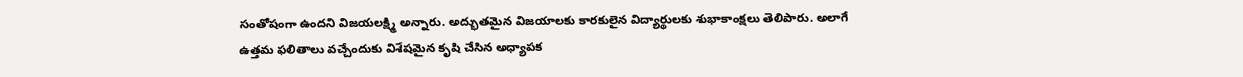సంతోషంగా ఉందని విజయలక్ష్మి అన్నారు. అద్భుతమైన విజయాలకు కారకులైన విద్యార్థులకు శుభాకాంక్షలు తెలిపారు. అలాగే ఉత్తమ ఫలితాలు వచ్చేందుకు విశేషమైన కృషి చేసిన అధ్యాపక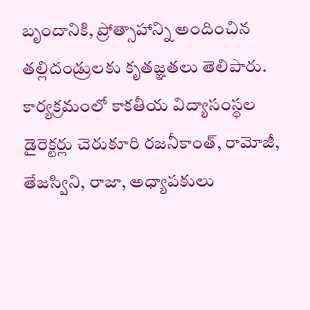బృందానికి, ప్రోత్సాహాన్ని అందించిన తల్లిదండ్రులకు కృతజ్ఞతలు తెలిపారు. కార్యక్రమంలో కాకతీయ విద్యాసంస్థల డైరెక్టర్లు చెరుకూరి రజనీకాంత్, రామోజీ, తేజస్విని, రాజా, అధ్యాపకులు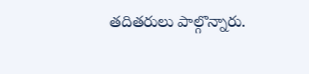తదితరులు పాల్గొన్నారు.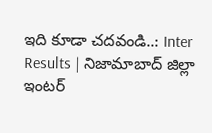ఇది కూడా చదవండి..: Inter Results | నిజామాబాద్ జిల్లా ఇంటర్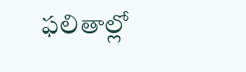ఫలితాల్లో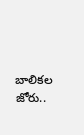బాలికల జోరు..